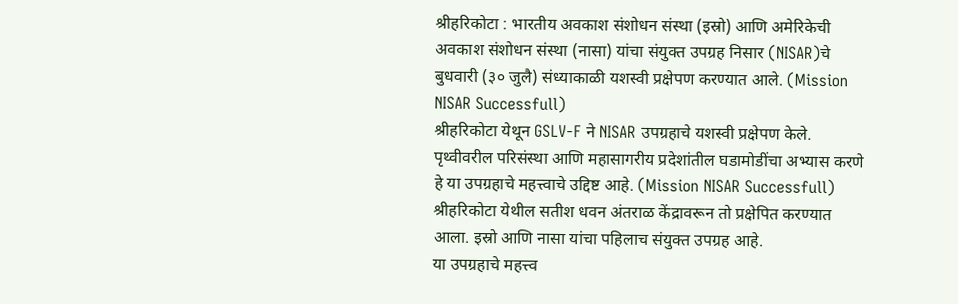श्रीहरिकोटा : भारतीय अवकाश संशोधन संस्था (इस्रो) आणि अमेरिकेची अवकाश संशोधन संस्था (नासा) यांचा संयुक्त उपग्रह निसार (NISAR)चे बुधवारी (३० जुलै) संध्याकाळी यशस्वी प्रक्षेपण करण्यात आले. (Mission NISAR Successfull)
श्रीहरिकोटा येथून GSLV-F ने NISAR उपग्रहाचे यशस्वी प्रक्षेपण केले.
पृथ्वीवरील परिसंस्था आणि महासागरीय प्रदेशांतील घडामोडींचा अभ्यास करणे हे या उपग्रहाचे महत्त्वाचे उद्दिष्ट आहे. (Mission NISAR Successfull)
श्रीहरिकोटा येथील सतीश धवन अंतराळ केंद्रावरून तो प्रक्षेपित करण्यात आला. इस्रो आणि नासा यांचा पहिलाच संयुक्त उपग्रह आहे.
या उपग्रहाचे महत्त्व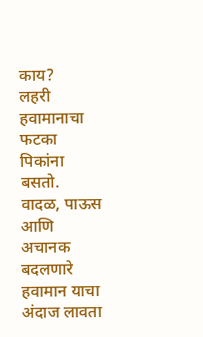काय?
लहरी हवामानाचा फटका पिकांना बसतो. वादळ, पाऊस आणि अचानक बदलणारे हवामान याचा अंदाज लावता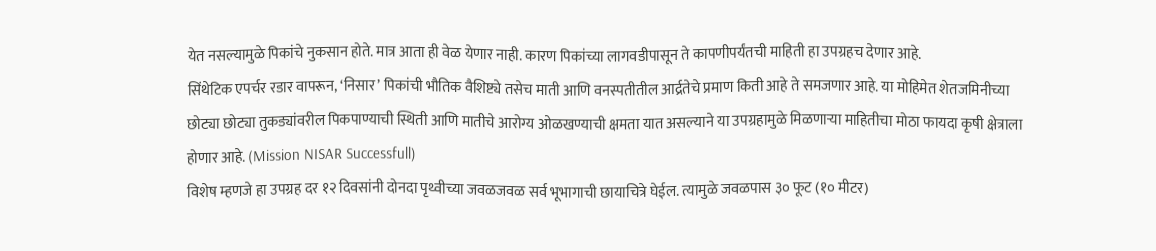येत नसल्यामुळे पिकांचे नुकसान होते. मात्र आता ही वेळ येणार नाही. कारण पिकांच्या लागवडीपासून ते कापणीपर्यंतची माहिती हा उपग्रहच देणार आहे.
सिंथेटिक एपर्चर रडार वापरून, ‘निसार’ पिकांची भौतिक वैशिष्ट्ये तसेच माती आणि वनस्पतीतील आर्द्रतेचे प्रमाण किती आहे ते समजणार आहे. या मोहिमेत शेतजमिनीच्या छोट्या छोट्या तुकड्यांवरील पिकपाण्याची स्थिती आणि मातीचे आरोग्य ओळखण्याची क्षमता यात असल्याने या उपग्रहामुळे मिळणाऱ्या माहितीचा मोठा फायदा कृषी क्षेत्राला होणार आहे. (Mission NISAR Successfull)
विशेष म्हणजे हा उपग्रह दर १२ दिवसांनी दोनदा पृथ्वीच्या जवळजवळ सर्व भूभागाची छायाचित्रे घेईल. त्यामुळे जवळपास ३० फूट (१० मीटर)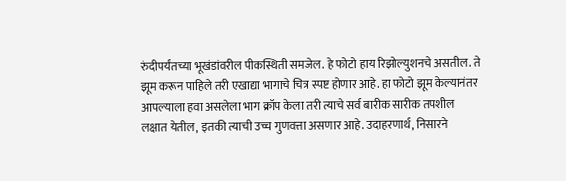रुंदीपर्यंतच्या भूखंडांवरील पीकस्थिती समजेल. हे फोटो हाय रिझोल्युशनचे असतील. ते झूम करून पाहिले तरी एखाद्या भागाचे चित्र स्पष्ट होणार आहे. हा फोटो झूम केल्यानंतर आपल्याला हवा असलेला भाग क्रॉप केला तरी त्याचे सर्व बारीक सारीक तपशील लक्षात येतील, इतकी त्याची उच्च गुणवत्ता असणार आहे. उदाहरणार्थ, निसारने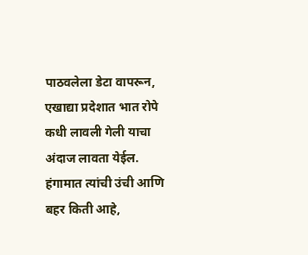पाठवलेला डेटा वापरून, एखाद्या प्रदेशात भात रोपे कधी लावली गेली याचा अंदाज लावता येईल. हंगामात त्यांची उंची आणि बहर किती आहे,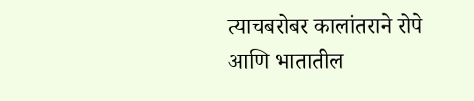त्याचबरोबर कालांतराने रोपे आणि भातातील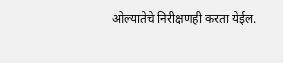ओल्यातेचे निरीक्षणही करता येईल.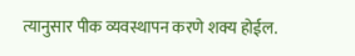त्यानुसार पीक व्यवस्थापन करणे शक्य होईल.